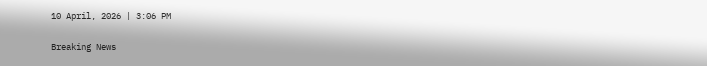10 April, 2026 | 3:06 PM

Breaking News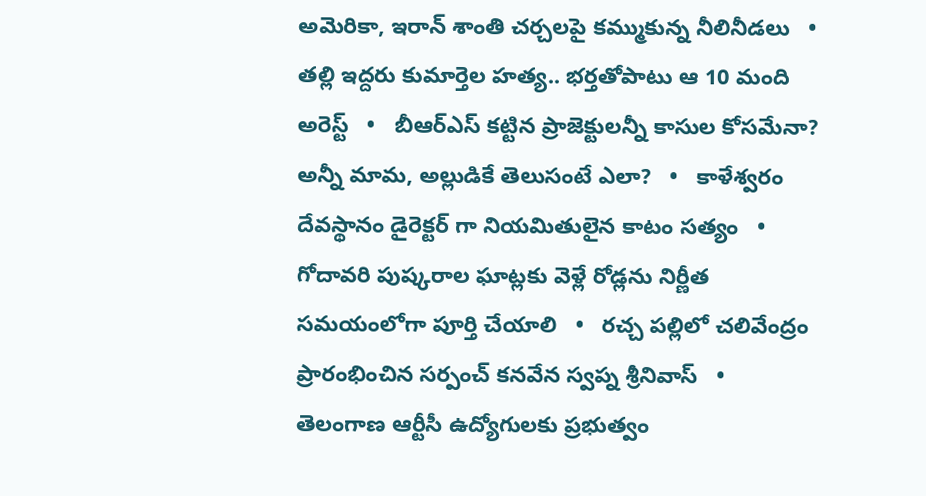అమెరికా, ఇరాన్ శాంతి చర్చలపై కమ్ముకున్న నీలినీడలు   •   తల్లి ఇద్దరు కుమార్తెల హత్య.. భర్తతోపాటు ఆ 10 మంది అరెస్ట్   •   బీఆర్ఎస్ కట్టిన ప్రాజెక్టులన్నీ కాసుల కోసమేనా? అన్నీ మామ, అల్లుడికే తెలుసంటే ఎలా?   •   కాళేశ్వరం దేవస్థానం డైరెక్టర్ గా నియమితులైన కాటం సత్యం   •   గోదావరి పుష్కరాల ఘాట్లకు వెళ్లే రోడ్లను నిర్ణీత సమయంలోగా పూర్తి చేయాలి   •   రచ్చ పల్లిలో చలివేంద్రం ప్రారంభించిన సర్పంచ్ కనవేన స్వప్న శ్రీనివాస్   •   తెలంగాణ ఆర్టీసీ ఉద్యోగులకు ప్రభుత్వం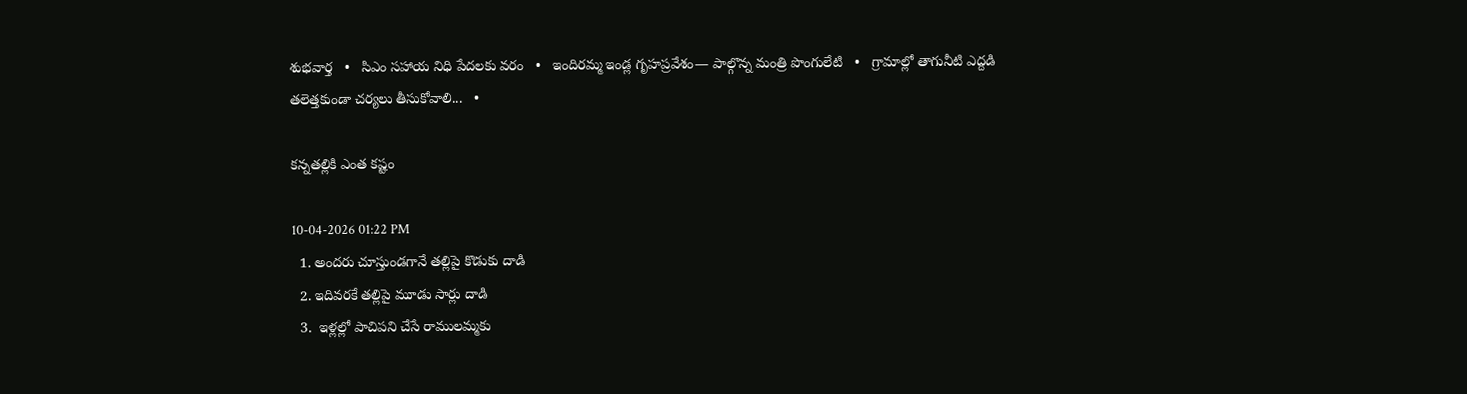శుభవార్త   •   సిఎం సహాయ నిధి పేదలకు వరం   •   ఇందిరమ్మ ఇండ్ల గృహప్రవేశం— పాల్గొన్న మంత్రి పొంగులేటి   •   గ్రామాల్లో తాగునీటి ఎద్దడి తలెత్తకుండా చర్యలు తీసుకోవాలి...   •

కన్నతల్లికి ఎంత కష్టం

10-04-2026 01:22 PM
  1. అందరు చూస్తుండగానే తల్లిపై కొడుకు దాడి
  2. ఇదివరకే తల్లిపై మూడు సార్లు దాడి
  3.  ఇళ్లల్లో పాచిపని చేసే రాములమ్మకు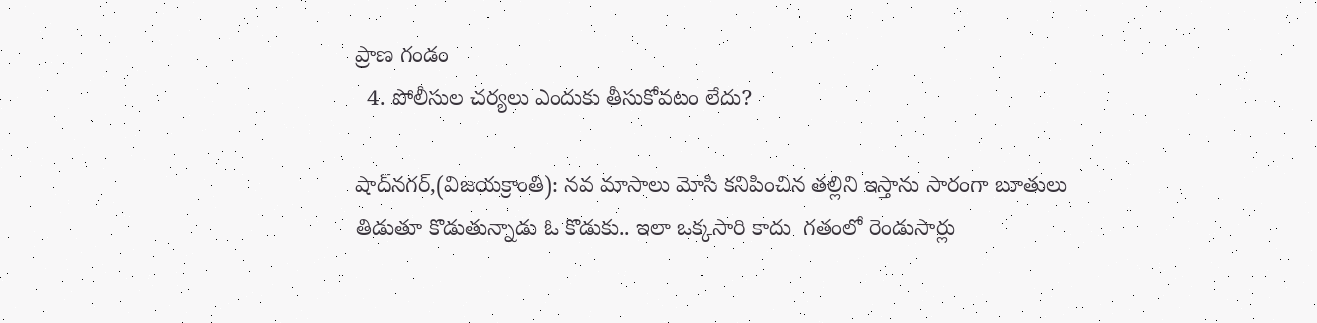ప్రాణ గండం
  4. పోలీసుల చర్యలు ఎందుకు తీసుకోవటం లేదు?

షాద్‌నగర్,(విజయక్రాంతి): నవ మాసాలు మోసి కనిపించిన తల్లిని ఇస్తాను సారంగా బూతులు తిడుతూ కొడుతున్నాడు ఓ కొడుకు.. ఇలా ఒక్కసారి కాదు  గతంలో రెండుసార్లు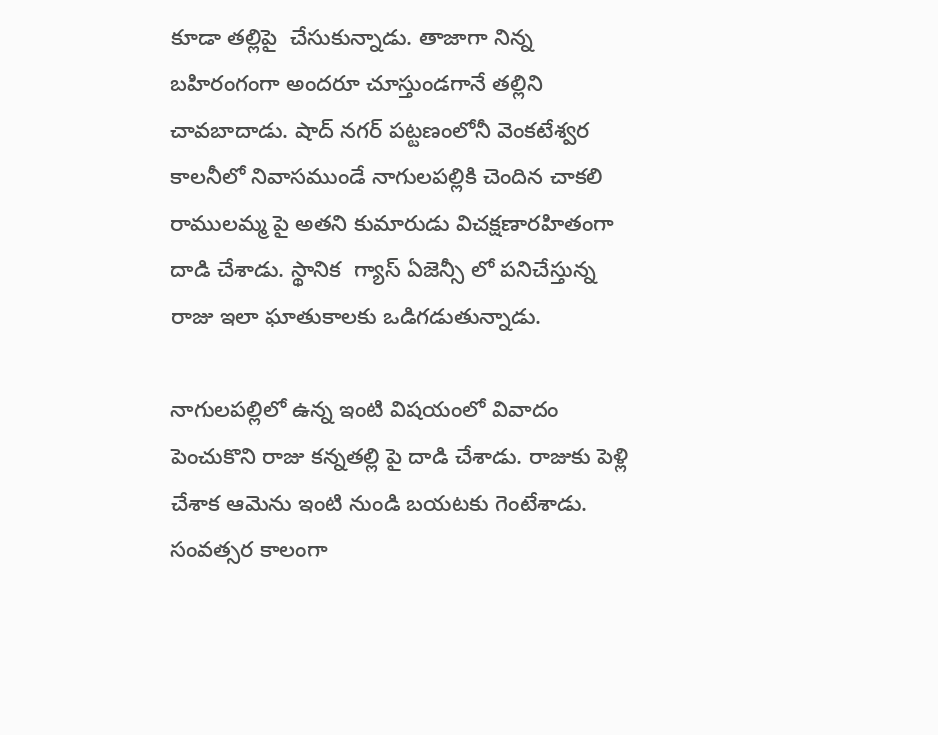కూడా తల్లిపై  చేసుకున్నాడు. తాజాగా నిన్న బహిరంగంగా అందరూ చూస్తుండగానే తల్లిని చావబాదాడు. షాద్ నగర్ పట్టణంలోనీ వెంకటేశ్వర కాలనీలో నివాసముండే నాగులపల్లికి చెందిన చాకలి రాములమ్మ పై అతని కుమారుడు విచక్షణారహితంగా దాడి చేశాడు. స్థానిక  గ్యాస్ ఏజెన్సీ లో పనిచేస్తున్న రాజు ఇలా ఘాతుకాలకు ఒడిగడుతున్నాడు.

నాగులపల్లిలో ఉన్న ఇంటి విషయంలో వివాదం పెంచుకొని రాజు కన్నతల్లి పై దాడి చేశాడు. రాజుకు పెళ్లి చేశాక ఆమెను ఇంటి నుండి బయటకు గెంటేశాడు. సంవత్సర కాలంగా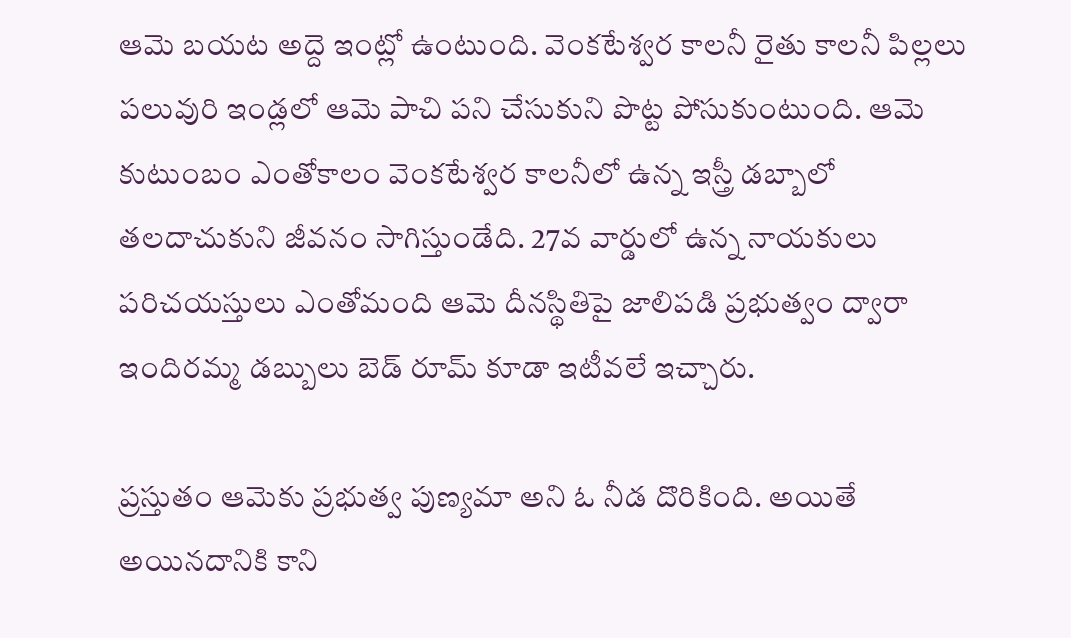ఆమె బయట అద్దె ఇంట్లో ఉంటుంది. వెంకటేశ్వర కాలనీ రైతు కాలనీ పిల్లలు పలువురి ఇండ్లలో ఆమె పాచి పని చేసుకుని పొట్ట పోసుకుంటుంది. ఆమె కుటుంబం ఎంతోకాలం వెంకటేశ్వర కాలనీలో ఉన్న ఇస్త్రీ డబ్బాలో తలదాచుకుని జీవనం సాగిస్తుండేది. 27వ వార్డులో ఉన్న నాయకులు పరిచయస్తులు ఎంతోమంది ఆమె దీనస్థితిపై జాలిపడి ప్రభుత్వం ద్వారా ఇందిరమ్మ డబ్బులు బెడ్ రూమ్ కూడా ఇటీవలే ఇచ్చారు.

ప్రస్తుతం ఆమెకు ప్రభుత్వ పుణ్యమా అని ఓ నీడ దొరికింది. అయితే అయినదానికి కాని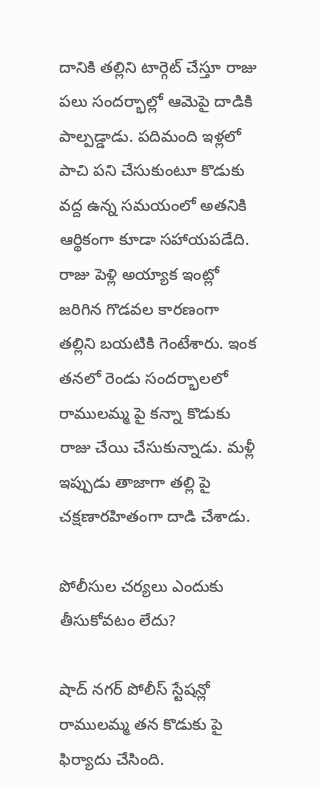దానికి తల్లిని టార్గెట్ చేస్తూ రాజు పలు సందర్భాల్లో ఆమెపై దాడికి పాల్పడ్డాడు. పదిమంది ఇళ్లలో పాచి పని చేసుకుంటూ కొడుకు వద్ద ఉన్న సమయంలో అతనికి ఆర్థికంగా కూడా సహాయపడేది. రాజు పెళ్లి అయ్యాక ఇంట్లో జరిగిన గొడవల కారణంగా తల్లిని బయటికి గెంటేశారు. ఇంక తనలో రెండు సందర్భాలలో రాములమ్మ పై కన్నా కొడుకు రాజు చేయి చేసుకున్నాడు. మళ్లీ ఇప్పుడు తాజాగా తల్లి పై చక్షణారహితంగా దాడి చేశాడు.

పోలీసుల చర్యలు ఎందుకు తీసుకోవటం లేదు?

షాద్ నగర్ పోలీస్ స్టేషన్లో రాములమ్మ తన కొడుకు పై ఫిర్యాదు చేసింది.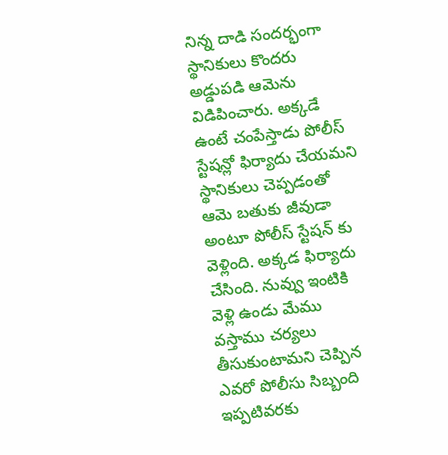నిన్న దాడి సందర్భంగా స్థానికులు కొందరు అడ్డుపడి ఆమెను విడిపించారు. అక్కడే ఉంటే చంపేస్తాడు పోలీస్ స్టేషన్లో ఫిర్యాదు చేయమని స్థానికులు చెప్పడంతో ఆమె బతుకు జీవుడా అంటూ పోలీస్ స్టేషన్ కు వెళ్లింది. అక్కడ ఫిర్యాదు చేసింది. నువ్వు ఇంటికి వెళ్లి ఉండు మేము వస్తాము చర్యలు తీసుకుంటామని చెప్పిన ఎవరో పోలీసు సిబ్బంది ఇప్పటివరకు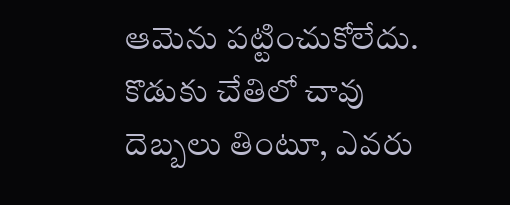ఆమెను పట్టించుకోలేదు. కొడుకు చేతిలో చావు దెబ్బలు తింటూ, ఎవరు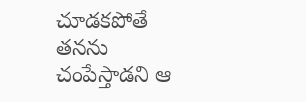చూడకపోతే తనను చంపేస్తాడని ఆ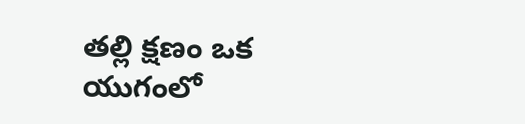తల్లి క్షణం ఒక యుగంలో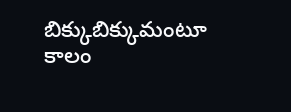బిక్కుబిక్కుమంటూ కాలం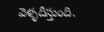వెళ్ళదీస్తుంది.